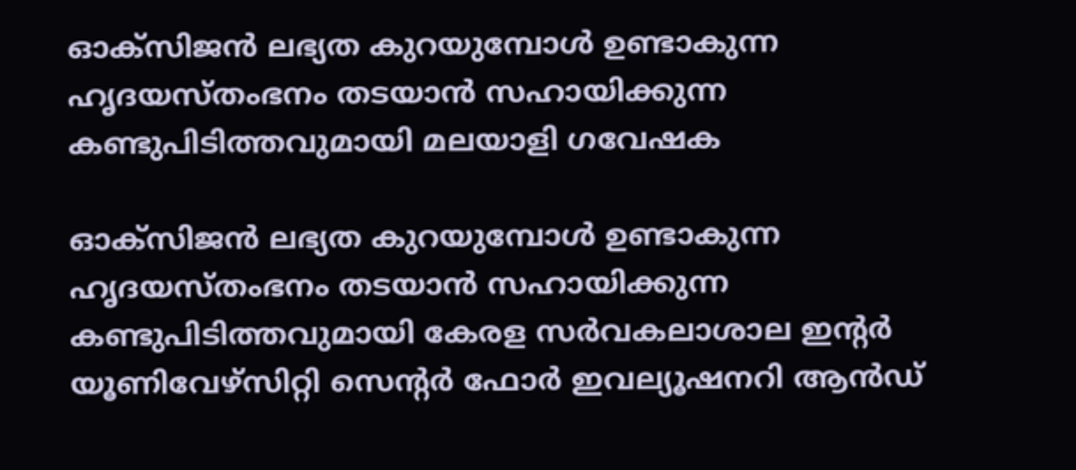ഓക്‌സിജന്‍ ലഭ്യത കുറയുമ്പോള്‍ ഉണ്ടാകുന്ന ഹൃദയസ്തംഭനം തടയാന്‍ സഹായിക്കുന്ന കണ്ടുപിടിത്തവുമായി മലയാളി ഗവേഷക

ഓക്‌സിജന്‍ ലഭ്യത കുറയുമ്പോള്‍ ഉണ്ടാകുന്ന ഹൃദയസ്തംഭനം തടയാന്‍ സഹായിക്കുന്ന കണ്ടുപിടിത്തവുമായി കേരള സര്‍വകലാശാല ഇന്റര്‍ യൂണിവേഴ്സിറ്റി സെന്റര്‍ ഫോര്‍ ഇവല്യൂഷനറി ആന്‍ഡ്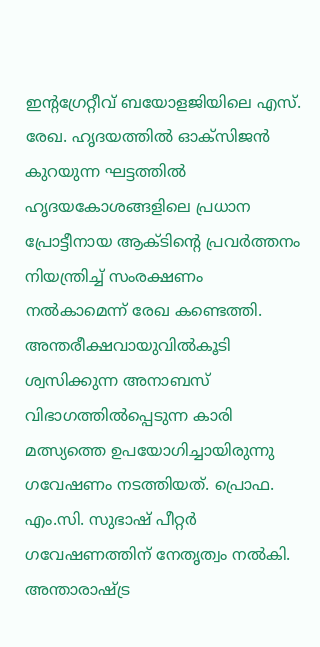ഇന്റഗ്രേറ്റീവ് ബയോളജിയിലെ എസ്. രേഖ. ഹൃദയത്തില്‍ ഓക്‌സിജന്‍ കുറയുന്ന ഘട്ടത്തില്‍ ഹൃദയകോശങ്ങളിലെ പ്രധാന പ്രോട്ടീനായ ആക്ടിന്റെ പ്രവര്‍ത്തനം നിയന്ത്രിച്ച് സംരക്ഷണം നല്‍കാമെന്ന് രേഖ കണ്ടെത്തി. അന്തരീക്ഷവായുവിൽകൂടി ശ്വസിക്കുന്ന അനാബസ് വിഭാഗത്തില്‍പ്പെടുന്ന കാരി മത്സ്യത്തെ ഉപയോഗിച്ചായിരുന്നു ഗവേഷണം നടത്തിയത്. പ്രൊഫ. എം.സി. സുഭാഷ് പീറ്റര്‍ ഗവേഷണത്തിന് നേതൃത്വം നല്‍കി. അന്താരാഷ്ട്ര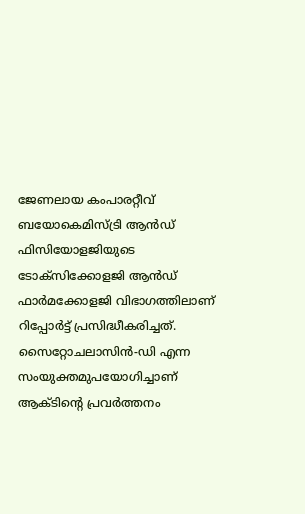ജേണലായ കംപാരറ്റീവ് ബയോകെമിസ്ട്രി ആന്‍ഡ് ഫിസിയോളജിയുടെ ടോക്‌സിക്കോളജി ആന്‍ഡ് ഫാര്‍മക്കോളജി വിഭാഗത്തിലാണ് റിപ്പോര്‍ട്ട് പ്രസിദ്ധീകരിച്ചത്. സൈറ്റോചലാസിന്‍-ഡി എന്ന സംയുക്തമുപയോഗിച്ചാണ് ആക്ടിന്റെ പ്രവര്‍ത്തനം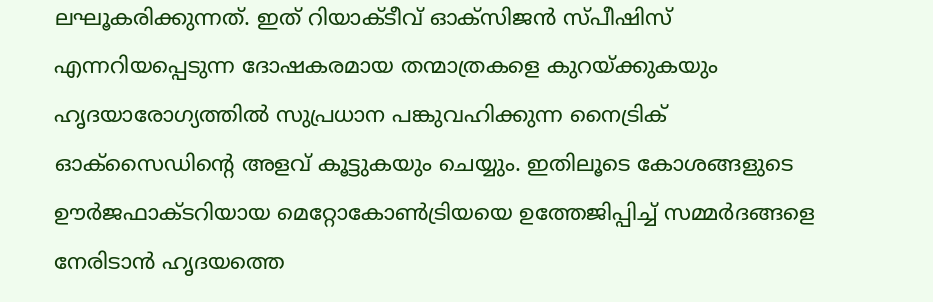ലഘൂകരിക്കുന്നത്. ഇത് റിയാക്ടീവ് ഓക്‌സിജന്‍ സ്പീഷിസ് എന്നറിയപ്പെടുന്ന ദോഷകരമായ തന്മാത്രകളെ കുറയ്ക്കുകയും ഹൃദയാരോഗ്യത്തില്‍ സുപ്രധാന പങ്കുവഹിക്കുന്ന നൈട്രിക് ഓക്‌സൈഡിന്റെ അളവ് കൂട്ടുകയും ചെയ്യും. ഇതിലൂടെ കോശങ്ങളുടെ ഊര്‍ജഫാക്ടറിയായ മെറ്റോകോണ്‍ട്രിയയെ ഉത്തേജിപ്പിച്ച് സമ്മര്‍ദങ്ങളെ നേരിടാന്‍ ഹൃദയത്തെ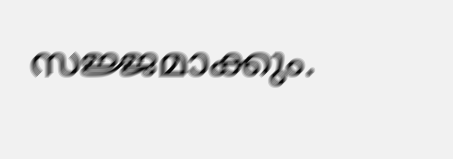സജ്ജമാക്കും.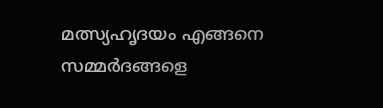മത്സ്യഹൃദയം എങ്ങനെ സമ്മര്‍ദങ്ങളെ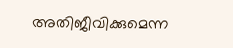അതിജീവിക്കുമെന്ന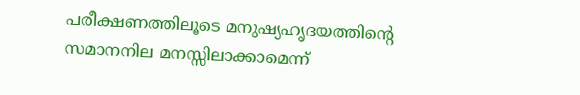പരീക്ഷണത്തിലൂടെ മനുഷ്യഹൃദയത്തിന്റെ സമാനനില മനസ്സിലാക്കാമെന്ന്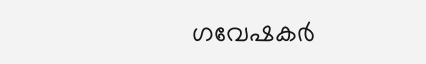ഗവേഷകര്‍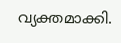വ്യക്തമാക്കി.